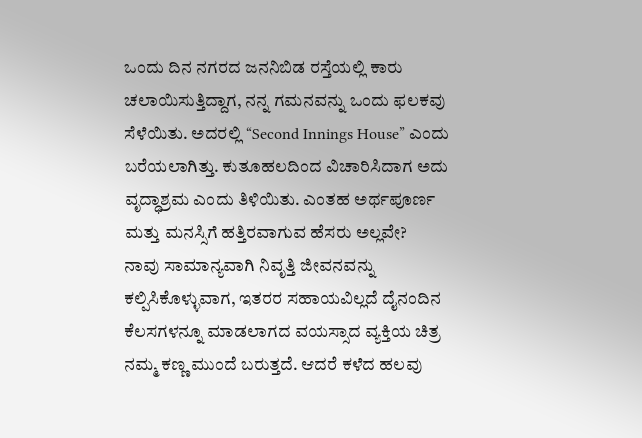ಒಂದು ದಿನ ನಗರದ ಜನನಿಬಿಡ ರಸ್ತೆಯಲ್ಲಿ ಕಾರು ಚಲಾಯಿಸುತ್ತಿದ್ದಾಗ, ನನ್ನ ಗಮನವನ್ನು ಒಂದು ಫಲಕವು ಸೆಳೆಯಿತು. ಅದರಲ್ಲಿ “Second Innings House” ಎಂದು ಬರೆಯಲಾಗಿತ್ತು. ಕುತೂಹಲದಿಂದ ವಿಚಾರಿಸಿದಾಗ ಅದು ವೃದ್ಧಾಶ್ರಮ ಎಂದು ತಿಳಿಯಿತು. ಎಂತಹ ಅರ್ಥಪೂರ್ಣ ಮತ್ತು ಮನಸ್ಸಿಗೆ ಹತ್ತಿರವಾಗುವ ಹೆಸರು ಅಲ್ಲವೇ?
ನಾವು ಸಾಮಾನ್ಯವಾಗಿ ನಿವೃತ್ತಿ ಜೀವನವನ್ನು ಕಲ್ಪಿಸಿಕೊಳ್ಳುವಾಗ, ಇತರರ ಸಹಾಯವಿಲ್ಲದೆ ದೈನಂದಿನ ಕೆಲಸಗಳನ್ನೂ ಮಾಡಲಾಗದ ವಯಸ್ಸಾದ ವ್ಯಕ್ತಿಯ ಚಿತ್ರ ನಮ್ಮ ಕಣ್ಣ ಮುಂದೆ ಬರುತ್ತದೆ. ಆದರೆ ಕಳೆದ ಹಲವು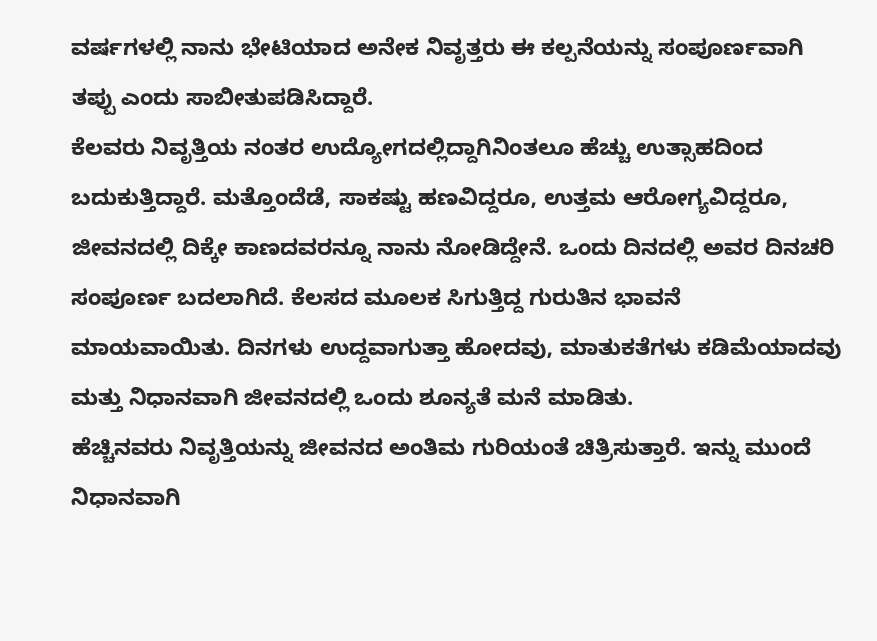ವರ್ಷಗಳಲ್ಲಿ ನಾನು ಭೇಟಿಯಾದ ಅನೇಕ ನಿವೃತ್ತರು ಈ ಕಲ್ಪನೆಯನ್ನು ಸಂಪೂರ್ಣವಾಗಿ ತಪ್ಪು ಎಂದು ಸಾಬೀತುಪಡಿಸಿದ್ದಾರೆ.
ಕೆಲವರು ನಿವೃತ್ತಿಯ ನಂತರ ಉದ್ಯೋಗದಲ್ಲಿದ್ದಾಗಿನಿಂತಲೂ ಹೆಚ್ಚು ಉತ್ಸಾಹದಿಂದ ಬದುಕುತ್ತಿದ್ದಾರೆ. ಮತ್ತೊಂದೆಡೆ, ಸಾಕಷ್ಟು ಹಣವಿದ್ದರೂ, ಉತ್ತಮ ಆರೋಗ್ಯವಿದ್ದರೂ, ಜೀವನದಲ್ಲಿ ದಿಕ್ಕೇ ಕಾಣದವರನ್ನೂ ನಾನು ನೋಡಿದ್ದೇನೆ. ಒಂದು ದಿನದಲ್ಲಿ ಅವರ ದಿನಚರಿ ಸಂಪೂರ್ಣ ಬದಲಾಗಿದೆ. ಕೆಲಸದ ಮೂಲಕ ಸಿಗುತ್ತಿದ್ದ ಗುರುತಿನ ಭಾವನೆ ಮಾಯವಾಯಿತು. ದಿನಗಳು ಉದ್ದವಾಗುತ್ತಾ ಹೋದವು, ಮಾತುಕತೆಗಳು ಕಡಿಮೆಯಾದವು ಮತ್ತು ನಿಧಾನವಾಗಿ ಜೀವನದಲ್ಲಿ ಒಂದು ಶೂನ್ಯತೆ ಮನೆ ಮಾಡಿತು.
ಹೆಚ್ಚಿನವರು ನಿವೃತ್ತಿಯನ್ನು ಜೀವನದ ಅಂತಿಮ ಗುರಿಯಂತೆ ಚಿತ್ರಿಸುತ್ತಾರೆ. ಇನ್ನು ಮುಂದೆ ನಿಧಾನವಾಗಿ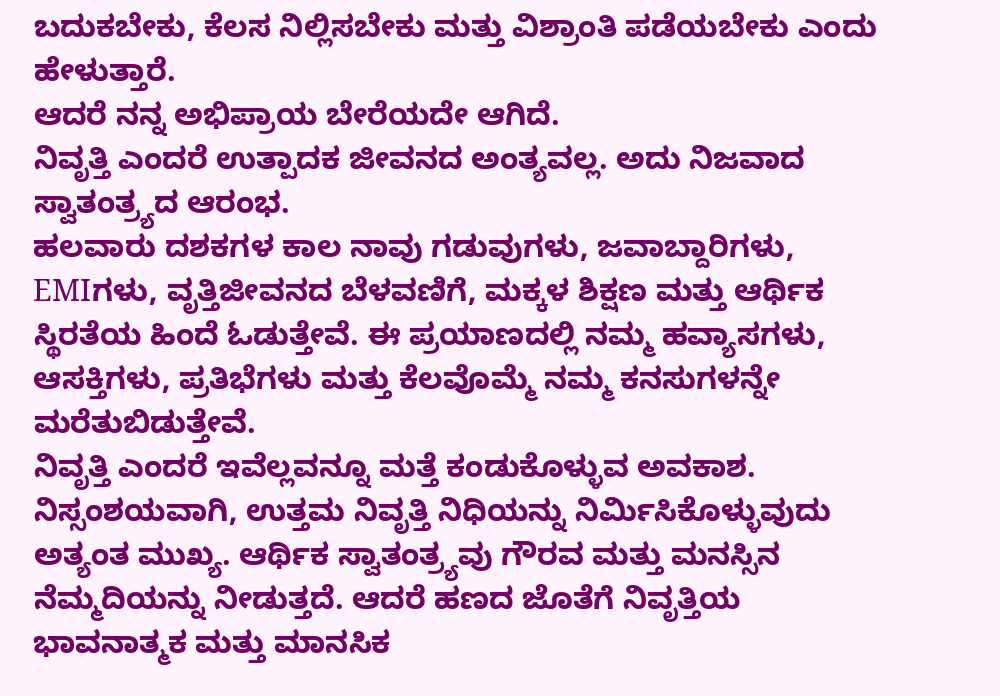ಬದುಕಬೇಕು, ಕೆಲಸ ನಿಲ್ಲಿಸಬೇಕು ಮತ್ತು ವಿಶ್ರಾಂತಿ ಪಡೆಯಬೇಕು ಎಂದು ಹೇಳುತ್ತಾರೆ.
ಆದರೆ ನನ್ನ ಅಭಿಪ್ರಾಯ ಬೇರೆಯದೇ ಆಗಿದೆ.
ನಿವೃತ್ತಿ ಎಂದರೆ ಉತ್ಪಾದಕ ಜೀವನದ ಅಂತ್ಯವಲ್ಲ. ಅದು ನಿಜವಾದ ಸ್ವಾತಂತ್ರ್ಯದ ಆರಂಭ.
ಹಲವಾರು ದಶಕಗಳ ಕಾಲ ನಾವು ಗಡುವುಗಳು, ಜವಾಬ್ದಾರಿಗಳು, EMIಗಳು, ವೃತ್ತಿಜೀವನದ ಬೆಳವಣಿಗೆ, ಮಕ್ಕಳ ಶಿಕ್ಷಣ ಮತ್ತು ಆರ್ಥಿಕ ಸ್ಥಿರತೆಯ ಹಿಂದೆ ಓಡುತ್ತೇವೆ. ಈ ಪ್ರಯಾಣದಲ್ಲಿ ನಮ್ಮ ಹವ್ಯಾಸಗಳು, ಆಸಕ್ತಿಗಳು, ಪ್ರತಿಭೆಗಳು ಮತ್ತು ಕೆಲವೊಮ್ಮೆ ನಮ್ಮ ಕನಸುಗಳನ್ನೇ ಮರೆತುಬಿಡುತ್ತೇವೆ.
ನಿವೃತ್ತಿ ಎಂದರೆ ಇವೆಲ್ಲವನ್ನೂ ಮತ್ತೆ ಕಂಡುಕೊಳ್ಳುವ ಅವಕಾಶ.
ನಿಸ್ಸಂಶಯವಾಗಿ, ಉತ್ತಮ ನಿವೃತ್ತಿ ನಿಧಿಯನ್ನು ನಿರ್ಮಿಸಿಕೊಳ್ಳುವುದು ಅತ್ಯಂತ ಮುಖ್ಯ. ಆರ್ಥಿಕ ಸ್ವಾತಂತ್ರ್ಯವು ಗೌರವ ಮತ್ತು ಮನಸ್ಸಿನ ನೆಮ್ಮದಿಯನ್ನು ನೀಡುತ್ತದೆ. ಆದರೆ ಹಣದ ಜೊತೆಗೆ ನಿವೃತ್ತಿಯ ಭಾವನಾತ್ಮಕ ಮತ್ತು ಮಾನಸಿಕ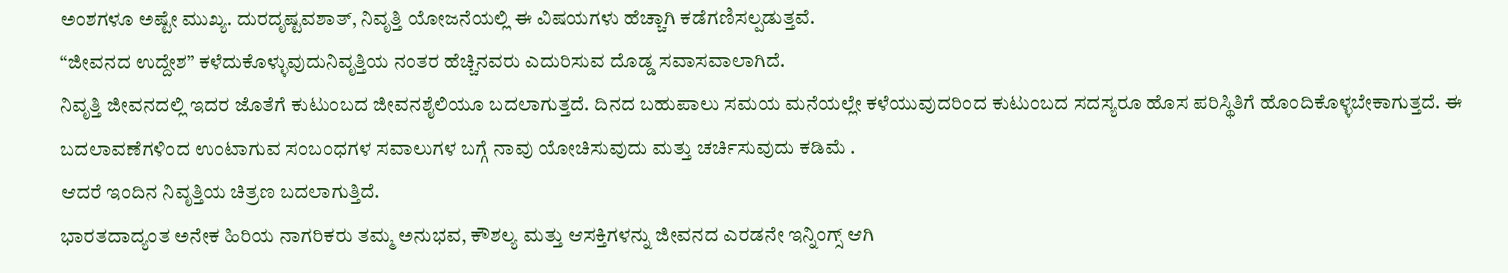ಅಂಶಗಳೂ ಅಷ್ಟೇ ಮುಖ್ಯ. ದುರದೃಷ್ಟವಶಾತ್, ನಿವೃತ್ತಿ ಯೋಜನೆಯಲ್ಲಿ ಈ ವಿಷಯಗಳು ಹೆಚ್ಚಾಗಿ ಕಡೆಗಣಿಸಲ್ಪಡುತ್ತವೆ.
“ಜೀವನದ ಉದ್ದೇಶ” ಕಳೆದುಕೊಳ್ಳುವುದುನಿವೃತ್ತಿಯ ನಂತರ ಹೆಚ್ಚಿನವರು ಎದುರಿಸುವ ದೊಡ್ಡ ಸವಾಸವಾಲಾಗಿದೆ.
ನಿವೃತ್ತಿ ಜೀವನದಲ್ಲಿ ಇದರ ಜೊತೆಗೆ ಕುಟುಂಬದ ಜೀವನಶೈಲಿಯೂ ಬದಲಾಗುತ್ತದೆ. ದಿನದ ಬಹುಪಾಲು ಸಮಯ ಮನೆಯಲ್ಲೇ ಕಳೆಯುವುದರಿಂದ ಕುಟುಂಬದ ಸದಸ್ಯರೂ ಹೊಸ ಪರಿಸ್ಥಿತಿಗೆ ಹೊಂದಿಕೊಳ್ಳಬೇಕಾಗುತ್ತದೆ. ಈ ಬದಲಾವಣೆಗಳಿಂದ ಉಂಟಾಗುವ ಸಂಬಂಧಗಳ ಸವಾಲುಗಳ ಬಗ್ಗೆ ನಾವು ಯೋಚಿಸುವುದು ಮತ್ತು ಚರ್ಚಿಸುವುದು ಕಡಿಮೆ .
ಆದರೆ ಇಂದಿನ ನಿವೃತ್ತಿಯ ಚಿತ್ರಣ ಬದಲಾಗುತ್ತಿದೆ.
ಭಾರತದಾದ್ಯಂತ ಅನೇಕ ಹಿರಿಯ ನಾಗರಿಕರು ತಮ್ಮ ಅನುಭವ, ಕೌಶಲ್ಯ ಮತ್ತು ಆಸಕ್ತಿಗಳನ್ನು ಜೀವನದ ಎರಡನೇ ಇನ್ನಿಂಗ್ಸ್ ಆಗಿ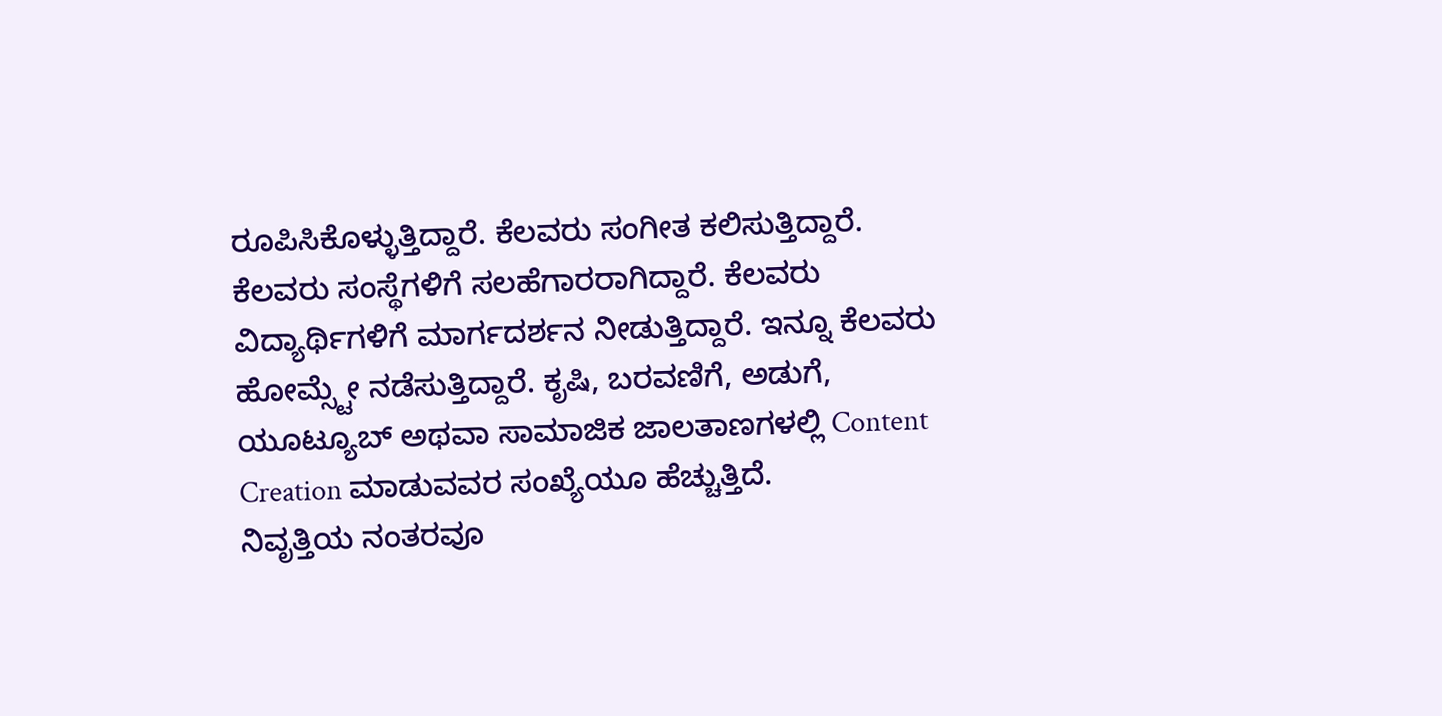ರೂಪಿಸಿಕೊಳ್ಳುತ್ತಿದ್ದಾರೆ. ಕೆಲವರು ಸಂಗೀತ ಕಲಿಸುತ್ತಿದ್ದಾರೆ. ಕೆಲವರು ಸಂಸ್ಥೆಗಳಿಗೆ ಸಲಹೆಗಾರರಾಗಿದ್ದಾರೆ. ಕೆಲವರು ವಿದ್ಯಾರ್ಥಿಗಳಿಗೆ ಮಾರ್ಗದರ್ಶನ ನೀಡುತ್ತಿದ್ದಾರೆ. ಇನ್ನೂ ಕೆಲವರು ಹೋಮ್ಸ್ಟೇ ನಡೆಸುತ್ತಿದ್ದಾರೆ. ಕೃಷಿ, ಬರವಣಿಗೆ, ಅಡುಗೆ, ಯೂಟ್ಯೂಬ್ ಅಥವಾ ಸಾಮಾಜಿಕ ಜಾಲತಾಣಗಳಲ್ಲಿ Content Creation ಮಾಡುವವರ ಸಂಖ್ಯೆಯೂ ಹೆಚ್ಚುತ್ತಿದೆ.
ನಿವೃತ್ತಿಯ ನಂತರವೂ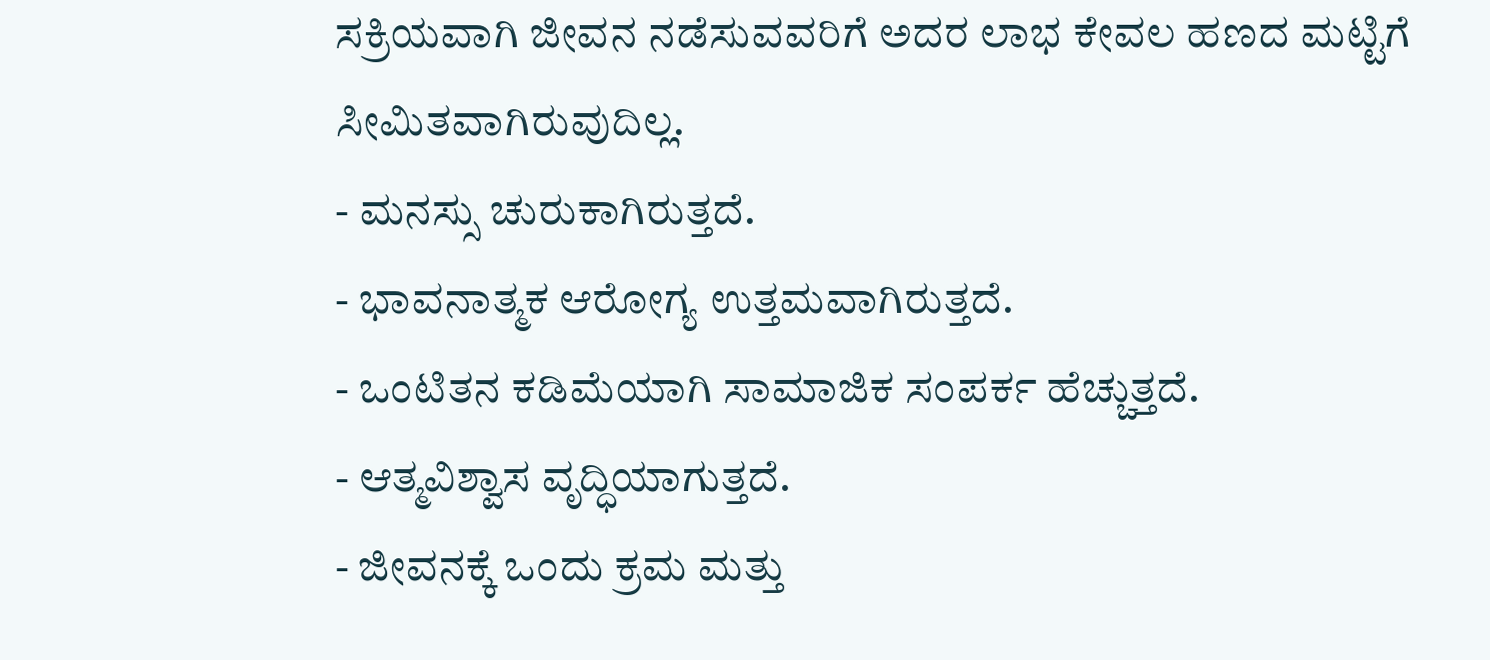ಸಕ್ರಿಯವಾಗಿ ಜೀವನ ನಡೆಸುವವರಿಗೆ ಅದರ ಲಾಭ ಕೇವಲ ಹಣದ ಮಟ್ಟಿಗೆ ಸೀಮಿತವಾಗಿರುವುದಿಲ್ಲ.
- ಮನಸ್ಸು ಚುರುಕಾಗಿರುತ್ತದೆ.
- ಭಾವನಾತ್ಮಕ ಆರೋಗ್ಯ ಉತ್ತಮವಾಗಿರುತ್ತದೆ.
- ಒಂಟಿತನ ಕಡಿಮೆಯಾಗಿ ಸಾಮಾಜಿಕ ಸಂಪರ್ಕ ಹೆಚ್ಚುತ್ತದೆ.
- ಆತ್ಮವಿಶ್ವಾಸ ವೃದ್ಧಿಯಾಗುತ್ತದೆ.
- ಜೀವನಕ್ಕೆ ಒಂದು ಕ್ರಮ ಮತ್ತು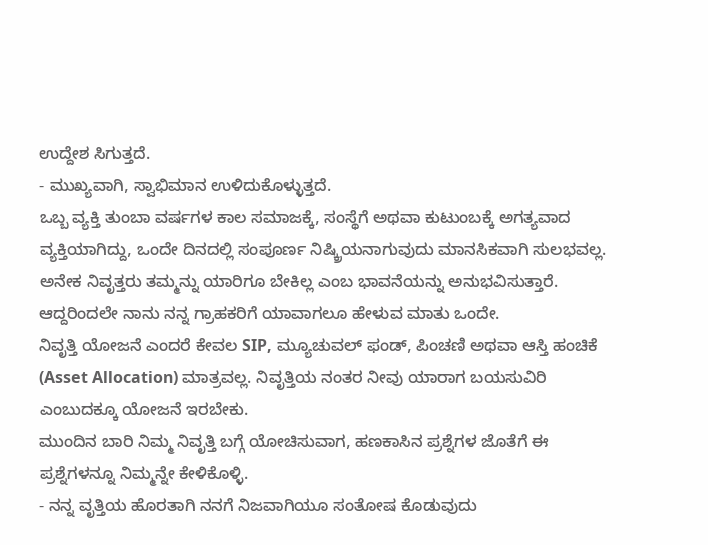ಉದ್ದೇಶ ಸಿಗುತ್ತದೆ.
- ಮುಖ್ಯವಾಗಿ, ಸ್ವಾಭಿಮಾನ ಉಳಿದುಕೊಳ್ಳುತ್ತದೆ.
ಒಬ್ಬ ವ್ಯಕ್ತಿ ತುಂಬಾ ವರ್ಷಗಳ ಕಾಲ ಸಮಾಜಕ್ಕೆ, ಸಂಸ್ಥೆಗೆ ಅಥವಾ ಕುಟುಂಬಕ್ಕೆ ಅಗತ್ಯವಾದ ವ್ಯಕ್ತಿಯಾಗಿದ್ದು, ಒಂದೇ ದಿನದಲ್ಲಿ ಸಂಪೂರ್ಣ ನಿಷ್ಕ್ರಿಯನಾಗುವುದು ಮಾನಸಿಕವಾಗಿ ಸುಲಭವಲ್ಲ. ಅನೇಕ ನಿವೃತ್ತರು ತಮ್ಮನ್ನು ಯಾರಿಗೂ ಬೇಕಿಲ್ಲ ಎಂಬ ಭಾವನೆಯನ್ನು ಅನುಭವಿಸುತ್ತಾರೆ.
ಆದ್ದರಿಂದಲೇ ನಾನು ನನ್ನ ಗ್ರಾಹಕರಿಗೆ ಯಾವಾಗಲೂ ಹೇಳುವ ಮಾತು ಒಂದೇ.
ನಿವೃತ್ತಿ ಯೋಜನೆ ಎಂದರೆ ಕೇವಲ SIP, ಮ್ಯೂಚುವಲ್ ಫಂಡ್, ಪಿಂಚಣಿ ಅಥವಾ ಆಸ್ತಿ ಹಂಚಿಕೆ (Asset Allocation) ಮಾತ್ರವಲ್ಲ. ನಿವೃತ್ತಿಯ ನಂತರ ನೀವು ಯಾರಾಗ ಬಯಸುವಿರಿ ಎಂಬುದಕ್ಕೂ ಯೋಜನೆ ಇರಬೇಕು.
ಮುಂದಿನ ಬಾರಿ ನಿಮ್ಮ ನಿವೃತ್ತಿ ಬಗ್ಗೆ ಯೋಚಿಸುವಾಗ, ಹಣಕಾಸಿನ ಪ್ರಶ್ನೆಗಳ ಜೊತೆಗೆ ಈ ಪ್ರಶ್ನೆಗಳನ್ನೂ ನಿಮ್ಮನ್ನೇ ಕೇಳಿಕೊಳ್ಳಿ.
- ನನ್ನ ವೃತ್ತಿಯ ಹೊರತಾಗಿ ನನಗೆ ನಿಜವಾಗಿಯೂ ಸಂತೋಷ ಕೊಡುವುದು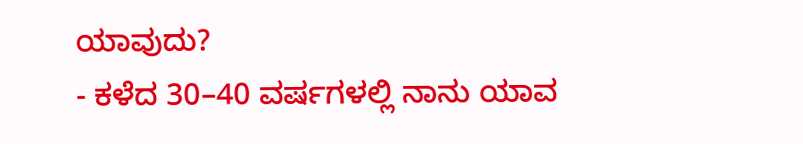ಯಾವುದು?
- ಕಳೆದ 30–40 ವರ್ಷಗಳಲ್ಲಿ ನಾನು ಯಾವ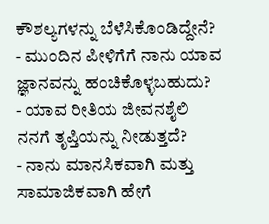ಕೌಶಲ್ಯಗಳನ್ನು ಬೆಳೆಸಿಕೊಂಡಿದ್ದೇನೆ?
- ಮುಂದಿನ ಪೀಳಿಗೆಗೆ ನಾನು ಯಾವ ಜ್ಞಾನವನ್ನು ಹಂಚಿಕೊಳ್ಳಬಹುದು?
- ಯಾವ ರೀತಿಯ ಜೀವನಶೈಲಿ ನನಗೆ ತೃಪ್ತಿಯನ್ನು ನೀಡುತ್ತದೆ?
- ನಾನು ಮಾನಸಿಕವಾಗಿ ಮತ್ತು ಸಾಮಾಜಿಕವಾಗಿ ಹೇಗೆ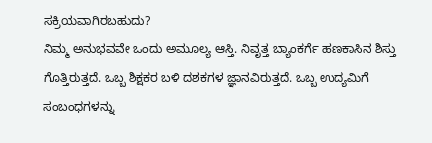ಸಕ್ರಿಯವಾಗಿರಬಹುದು?
ನಿಮ್ಮ ಅನುಭವವೇ ಒಂದು ಅಮೂಲ್ಯ ಆಸ್ತಿ. ನಿವೃತ್ತ ಬ್ಯಾಂಕರ್ಗೆ ಹಣಕಾಸಿನ ಶಿಸ್ತು ಗೊತ್ತಿರುತ್ತದೆ. ಒಬ್ಬ ಶಿಕ್ಷಕರ ಬಳಿ ದಶಕಗಳ ಜ್ಞಾನವಿರುತ್ತದೆ. ಒಬ್ಬ ಉದ್ಯಮಿಗೆ ಸಂಬಂಧಗಳನ್ನು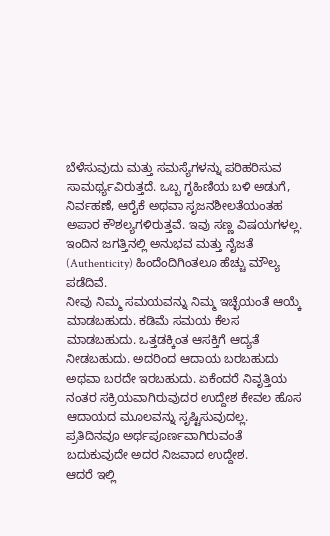ಬೆಳೆಸುವುದು ಮತ್ತು ಸಮಸ್ಯೆಗಳನ್ನು ಪರಿಹರಿಸುವ ಸಾಮರ್ಥ್ಯವಿರುತ್ತದೆ. ಒಬ್ಬ ಗೃಹಿಣಿಯ ಬಳಿ ಅಡುಗೆ, ನಿರ್ವಹಣೆ, ಆರೈಕೆ ಅಥವಾ ಸೃಜನಶೀಲತೆಯಂತಹ ಅಪಾರ ಕೌಶಲ್ಯಗಳಿರುತ್ತವೆ. ಇವು ಸಣ್ಣ ವಿಷಯಗಳಲ್ಲ.
ಇಂದಿನ ಜಗತ್ತಿನಲ್ಲಿ ಅನುಭವ ಮತ್ತು ನೈಜತೆ (Authenticity) ಹಿಂದೆಂದಿಗಿಂತಲೂ ಹೆಚ್ಚು ಮೌಲ್ಯ ಪಡೆದಿವೆ.
ನೀವು ನಿಮ್ಮ ಸಮಯವನ್ನು ನಿಮ್ಮ ಇಚ್ಛೆಯಂತೆ ಆಯ್ಕೆ ಮಾಡಬಹುದು. ಕಡಿಮೆ ಸಮಯ ಕೆಲಸ ಮಾಡಬಹುದು. ಒತ್ತಡಕ್ಕಿಂತ ಆಸಕ್ತಿಗೆ ಆದ್ಯತೆ ನೀಡಬಹುದು. ಅದರಿಂದ ಆದಾಯ ಬರಬಹುದು ಅಥವಾ ಬರದೇ ಇರಬಹುದು. ಏಕೆಂದರೆ ನಿವೃತ್ತಿಯ ನಂತರ ಸಕ್ರಿಯವಾಗಿರುವುದರ ಉದ್ದೇಶ ಕೇವಲ ಹೊಸ ಆದಾಯದ ಮೂಲವನ್ನು ಸೃಷ್ಟಿಸುವುದಲ್ಲ. ಪ್ರತಿದಿನವೂ ಅರ್ಥಪೂರ್ಣವಾಗಿರುವಂತೆ ಬದುಕುವುದೇ ಅದರ ನಿಜವಾದ ಉದ್ದೇಶ.
ಆದರೆ ಇಲ್ಲಿ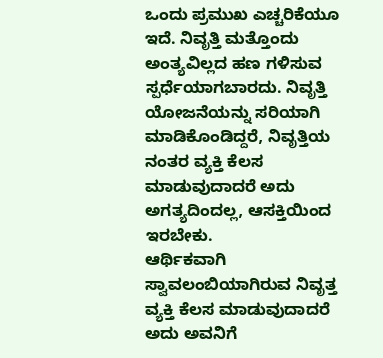ಒಂದು ಪ್ರಮುಖ ಎಚ್ಚರಿಕೆಯೂ ಇದೆ. ನಿವೃತ್ತಿ ಮತ್ತೊಂದು ಅಂತ್ಯವಿಲ್ಲದ ಹಣ ಗಳಿಸುವ ಸ್ಪರ್ಧೆಯಾಗಬಾರದು. ನಿವೃತ್ತಿ ಯೋಜನೆಯನ್ನು ಸರಿಯಾಗಿ ಮಾಡಿಕೊಂಡಿದ್ದರೆ, ನಿವೃತ್ತಿಯ ನಂತರ ವ್ಯಕ್ತಿ ಕೆಲಸ ಮಾಡುವುದಾದರೆ ಅದು ಅಗತ್ಯದಿಂದಲ್ಲ, ಆಸಕ್ತಿಯಿಂದ ಇರಬೇಕು.
ಆರ್ಥಿಕವಾಗಿ ಸ್ವಾವಲಂಬಿಯಾಗಿರುವ ನಿವೃತ್ತ ವ್ಯಕ್ತಿ ಕೆಲಸ ಮಾಡುವುದಾದರೆ ಅದು ಅವನಿಗೆ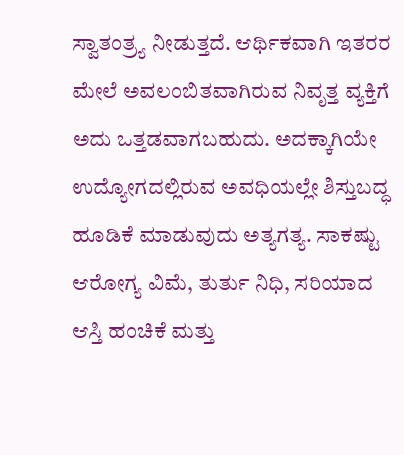ಸ್ವಾತಂತ್ರ್ಯ ನೀಡುತ್ತದೆ. ಆರ್ಥಿಕವಾಗಿ ಇತರರ ಮೇಲೆ ಅವಲಂಬಿತವಾಗಿರುವ ನಿವೃತ್ತ ವ್ಯಕ್ತಿಗೆ ಅದು ಒತ್ತಡವಾಗಬಹುದು. ಅದಕ್ಕಾಗಿಯೇ ಉದ್ಯೋಗದಲ್ಲಿರುವ ಅವಧಿಯಲ್ಲೇ ಶಿಸ್ತುಬದ್ಧ ಹೂಡಿಕೆ ಮಾಡುವುದು ಅತ್ಯಗತ್ಯ. ಸಾಕಷ್ಟು ಆರೋಗ್ಯ ವಿಮೆ, ತುರ್ತು ನಿಧಿ, ಸರಿಯಾದ ಆಸ್ತಿ ಹಂಚಿಕೆ ಮತ್ತು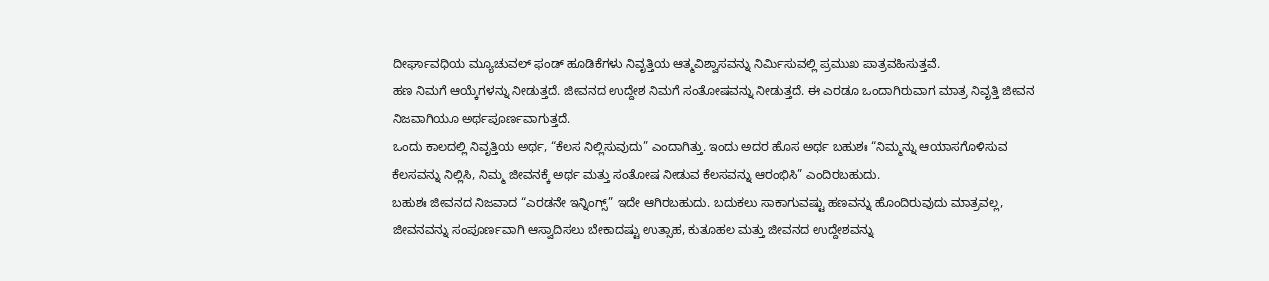ದೀರ್ಘಾವಧಿಯ ಮ್ಯೂಚುವಲ್ ಫಂಡ್ ಹೂಡಿಕೆಗಳು ನಿವೃತ್ತಿಯ ಆತ್ಮವಿಶ್ವಾಸವನ್ನು ನಿರ್ಮಿಸುವಲ್ಲಿ ಪ್ರಮುಖ ಪಾತ್ರವಹಿಸುತ್ತವೆ.
ಹಣ ನಿಮಗೆ ಆಯ್ಕೆಗಳನ್ನು ನೀಡುತ್ತದೆ. ಜೀವನದ ಉದ್ದೇಶ ನಿಮಗೆ ಸಂತೋಷವನ್ನು ನೀಡುತ್ತದೆ. ಈ ಎರಡೂ ಒಂದಾಗಿರುವಾಗ ಮಾತ್ರ ನಿವೃತ್ತಿ ಜೀವನ ನಿಜವಾಗಿಯೂ ಅರ್ಥಪೂರ್ಣವಾಗುತ್ತದೆ.
ಒಂದು ಕಾಲದಲ್ಲಿ ನಿವೃತ್ತಿಯ ಅರ್ಥ, “ಕೆಲಸ ನಿಲ್ಲಿಸುವುದು” ಎಂದಾಗಿತ್ತು. ಇಂದು ಅದರ ಹೊಸ ಅರ್ಥ ಬಹುಶಃ “ನಿಮ್ಮನ್ನು ಆಯಾಸಗೊಳಿಸುವ ಕೆಲಸವನ್ನು ನಿಲ್ಲಿಸಿ, ನಿಮ್ಮ ಜೀವನಕ್ಕೆ ಅರ್ಥ ಮತ್ತು ಸಂತೋಷ ನೀಡುವ ಕೆಲಸವನ್ನು ಆರಂಭಿಸಿ” ಎಂದಿರಬಹುದು.
ಬಹುಶಃ ಜೀವನದ ನಿಜವಾದ “ಎರಡನೇ ಇನ್ನಿಂಗ್ಸ್” ಇದೇ ಆಗಿರಬಹುದು. ಬದುಕಲು ಸಾಕಾಗುವಷ್ಟು ಹಣವನ್ನು ಹೊಂದಿರುವುದು ಮಾತ್ರವಲ್ಲ, ಜೀವನವನ್ನು ಸಂಪೂರ್ಣವಾಗಿ ಆಸ್ವಾದಿಸಲು ಬೇಕಾದಷ್ಟು ಉತ್ಸಾಹ, ಕುತೂಹಲ ಮತ್ತು ಜೀವನದ ಉದ್ದೇಶವನ್ನು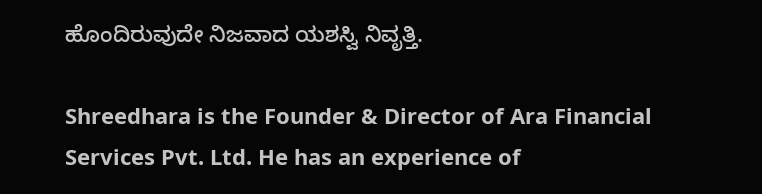ಹೊಂದಿರುವುದೇ ನಿಜವಾದ ಯಶಸ್ವಿ ನಿವೃತ್ತಿ.

Shreedhara is the Founder & Director of Ara Financial Services Pvt. Ltd. He has an experience of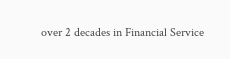over 2 decades in Financial Service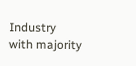Industry with majority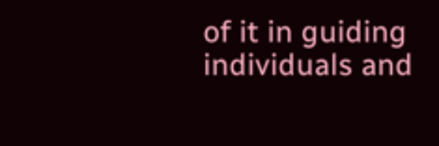of it in guiding individuals and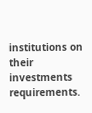institutions on their investments requirements.